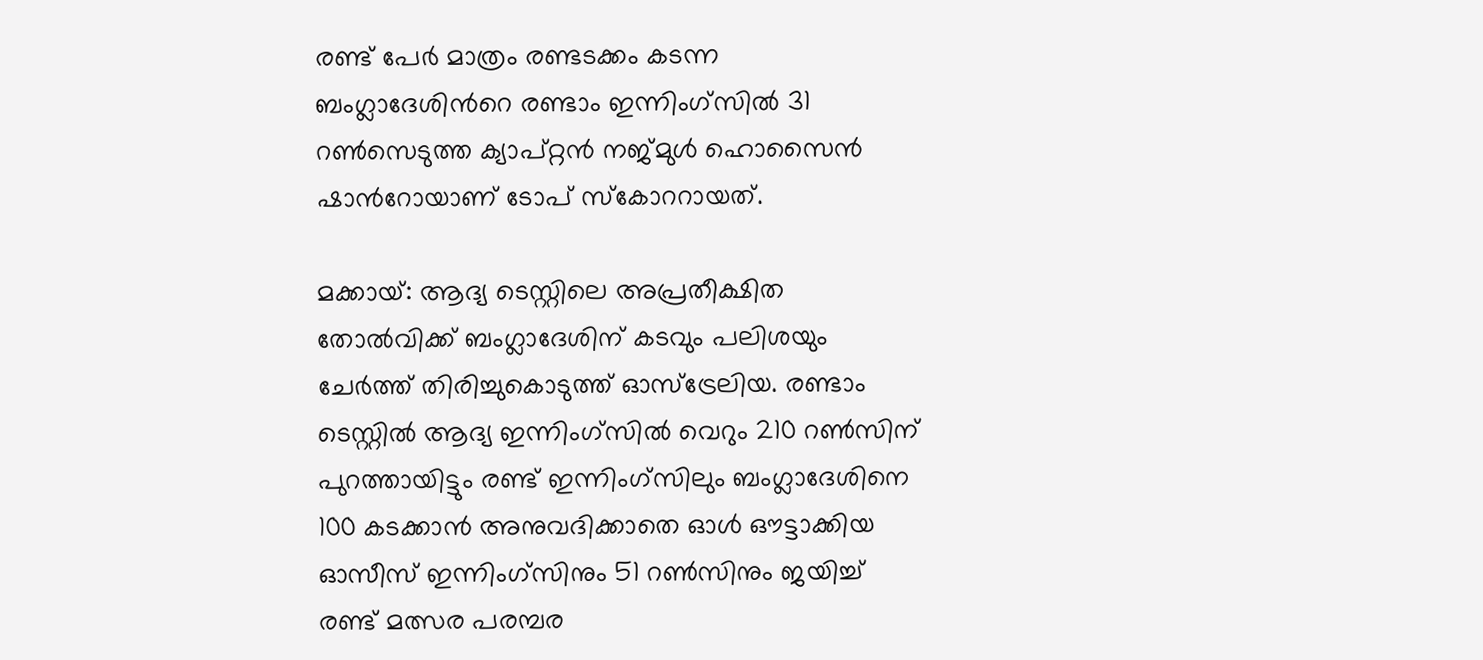രണ്ട് പേര്‍ മാത്രം രണ്ടടക്കം കടന്ന ബംഗ്ലാദേശിന്‍റെ രണ്ടാം ഇന്നിംഗ്സില്‍ 31 റണ്‍സെടുത്ത ക്യാപ്റ്റൻ നജ്മുൾ ഹൊസൈൻ ഷാന്‍റോയാണ് ടോപ് സ്കോററായത്.

മക്കായ്: ആദ്യ ടെസ്റ്റിലെ അപ്രതീക്ഷിത തോല്‍വിക്ക് ബംഗ്ലാദേശിന് കടവും പലിശയും ചേര്‍ത്ത് തിരിച്ചുകൊടുത്ത് ഓസ്ട്രേലിയ. രണ്ടാം ടെസ്റ്റില്‍ ആദ്യ ഇന്നിംഗ്സില്‍ വെറും 210 റണ്‍സിന് പുറത്തായിട്ടും രണ്ട് ഇന്നിംഗ്സിലും ബംഗ്ലാദേശിനെ 100 കടക്കാൻ അനുവദിക്കാതെ ഓള്‍ ഔട്ടാക്കിയ ഓസീസ് ഇന്നിംഗ്സിനും 51 റണ്‍സിനും ജയിച്ച് രണ്ട് മത്സര പരമ്പര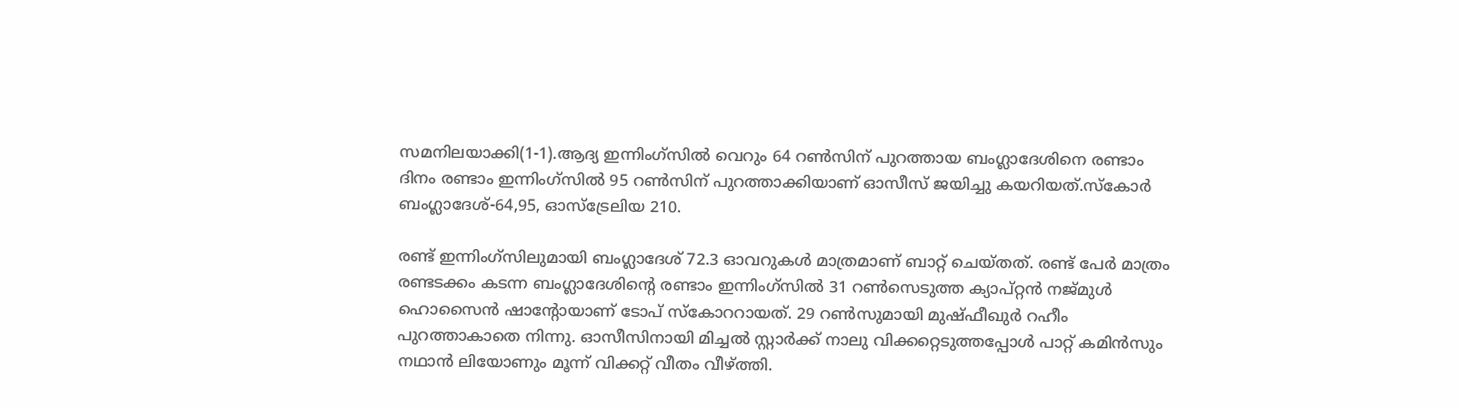സമനിലയാക്കി(1-1).ആദ്യ ഇന്നിംഗ്സില്‍ വെറും 64 റണ്‍സിന് പുറത്തായ ബംഗ്ലാദേശിനെ രണ്ടാം ദിനം രണ്ടാം ഇന്നിംഗ്സില്‍ 95 റണ്‍സിന് പുറത്താക്കിയാണ് ഓസീസ് ജയിച്ചു കയറിയത്.സ്കോര്‍ ബംഗ്ലാദേശ്-64,95, ഓസ്ട്രേലിയ 210.

രണ്ട് ഇന്നിംഗ്സിലുമായി ബംഗ്ലാദേശ് 72.3 ഓവറുകള്‍ മാത്രമാണ് ബാറ്റ് ചെയ്തത്. രണ്ട് പേര്‍ മാത്രം രണ്ടടക്കം കടന്ന ബംഗ്ലാദേശിന്‍റെ രണ്ടാം ഇന്നിംഗ്സില്‍ 31 റണ്‍സെടുത്ത ക്യാപ്റ്റൻ നജ്മുൾ ഹൊസൈൻ ഷാന്‍റോയാണ് ടോപ് സ്കോററായത്. 29 റണ്‍സുമായി മുഷ്ഫീഖുര്‍ റഹീം പുറത്താകാതെ നിന്നു. ഓസീസിനായി മിച്ചല്‍ സ്റ്റാര്‍ക്ക് നാലു വിക്കറ്റെടുത്തപ്പോള്‍ പാറ്റ് കമിന്‍സും നഥാന്‍ ലിയോണും മൂന്ന് വിക്കറ്റ് വീതം വീഴ്ത്തി.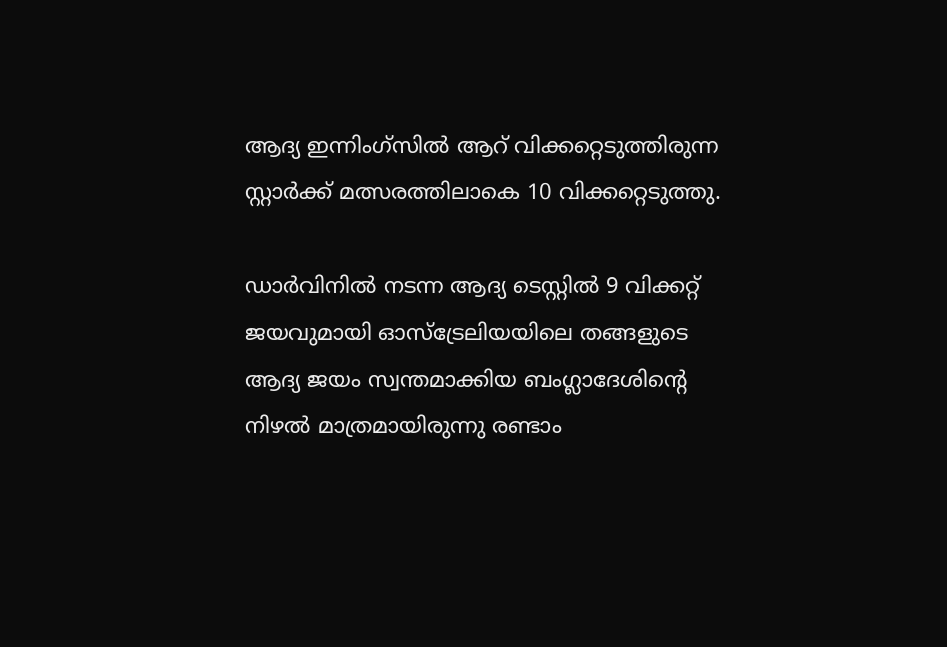ആദ്യ ഇന്നിംഗ്സില്‍ ആറ് വിക്കറ്റെടുത്തിരുന്ന സ്റ്റാര്‍ക്ക് മത്സരത്തിലാകെ 10 വിക്കറ്റെടുത്തു.

ഡാര്‍വിനില്‍ നടന്ന ആദ്യ ടെസ്റ്റില്‍ 9 വിക്കറ്റ് ജയവുമായി ഓസ്ട്രേലിയയിലെ തങ്ങളുടെ ആദ്യ ജയം സ്വന്തമാക്കിയ ബംഗ്ലാദേശിന്‍റെ നിഴല്‍ മാത്രമായിരുന്നു രണ്ടാം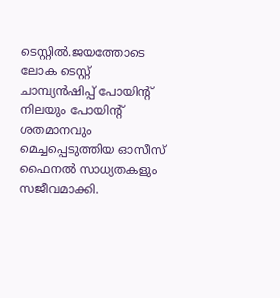ടെസ്റ്റില്‍.ജയത്തോടെ ലോക ടെസ്റ്റ് ചാമ്പ്യൻഷിപ്പ് പോയിന്‍റ് നിലയും പോയിന്‍റ് ശതമാനവും മെച്ചപ്പെടുത്തിയ ഓസീസ് ഫൈനൽ സാധ്യതകളും സജീവമാക്കി.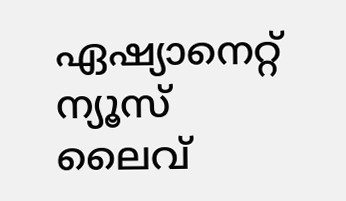ഏഷ്യാനെറ്റ് ന്യൂസ് ലൈവ്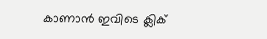കാണാന്‍ ഇവിടെ ക്ലിക്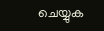ചെയ്യുക